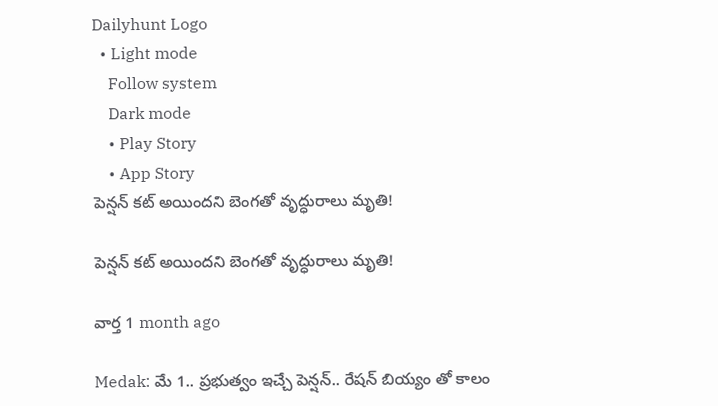Dailyhunt Logo
  • Light mode
    Follow system
    Dark mode
    • Play Story
    • App Story
పెన్షన్ కట్ అయిందని బెంగతో వృద్ధురాలు మృతి!

పెన్షన్ కట్ అయిందని బెంగతో వృద్ధురాలు మృతి!

వార్త 1 month ago

Medak: మే 1.. ప్రభుత్వం ఇచ్చే పెన్షన్.. రేషన్ బియ్యం తో కాలం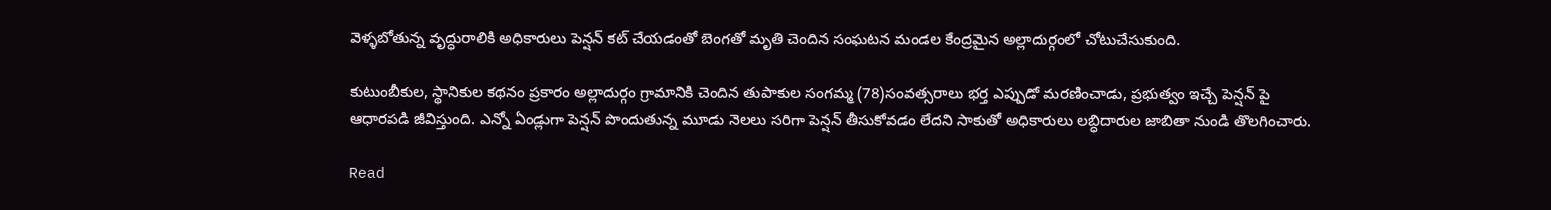వెళ్ళబోతున్న వృద్ధురాలికి అధికారులు పెన్షన్ కట్ చేయడంతో బెంగతో మృతి చెందిన సంఘటన మండల కేంద్రమైన అల్లాదుర్గంలో చోటుచేసుకుంది.

కుటుంబీకుల, స్థానికుల కథనం ప్రకారం అల్లాదుర్గం గ్రామానికి చెందిన తుపాకుల సంగమ్మ (78)సంవత్సరాలు భర్త ఎప్పుడో మరణించాడు, ప్రభుత్వం ఇచ్చే పెన్షన్ పై ఆధారపడి జీవిస్తుంది. ఎన్నో ఏండ్లుగా పెన్షన్ పొందుతున్న మూడు నెలలు సరిగా పెన్షన్ తీసుకోవడం లేదని సాకుతో అధికారులు లబ్ధిదారుల జాబితా నుండి తొలగించారు.

Read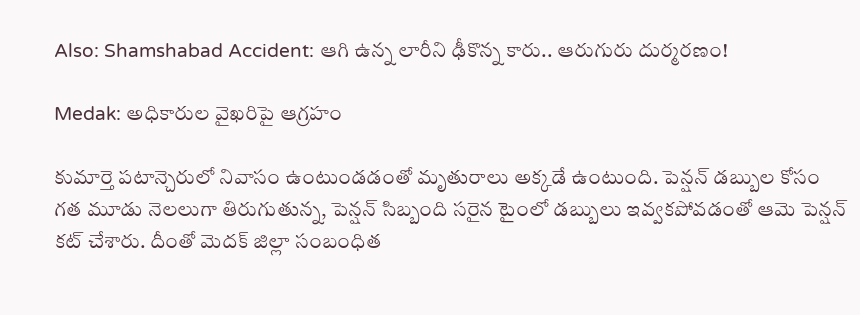Also: Shamshabad Accident: ఆగి ఉన్న లారీని ఢీకొన్న కారు.. ఆరుగురు దుర్మరణం!

Medak: అధికారుల వైఖరిపై ఆగ్రహం

కుమార్తె పటాన్చెరులో నివాసం ఉంటుండడంతో మృతురాలు అక్కడే ఉంటుంది. పెన్షన్ డబ్బుల కోసం గత మూడు నెలలుగా తిరుగుతున్న, పెన్షన్ సిబ్బంది సరైన టైంలో డబ్బులు ఇవ్వకపోవడంతో ఆమె పెన్షన్ కట్ చేశారు. దీంతో మెదక్ జిల్లా సంబంధిత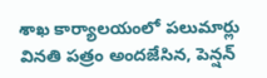శాఖ కార్యాలయంలో పలుమార్లు వినతి పత్రం అందజేసిన, పెన్షన్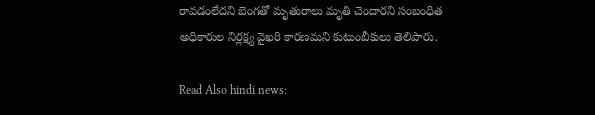రావడంలేదని బెంగతో మృతురాలు మృతి చెందారని సంబంధిత అధికారుల నిర్లక్ష్య వైఖరి కారణమని కుటుంబీకులు తెలిపారు.

Read Also hindi news: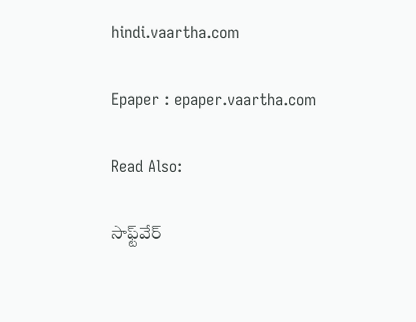hindi.vaartha.com

Epaper : epaper.vaartha.com

Read Also:

సాఫ్ట్‌వేర్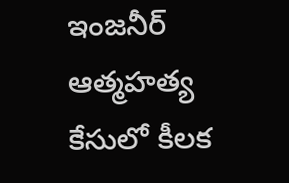ఇంజనీర్ ఆత్మహత్య కేసులో కీలక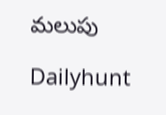మలుపు

Dailyhunt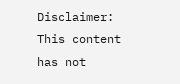Disclaimer: This content has not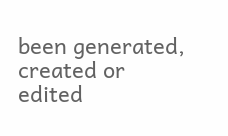been generated, created or edited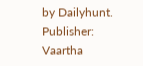by Dailyhunt. Publisher: Vaartha